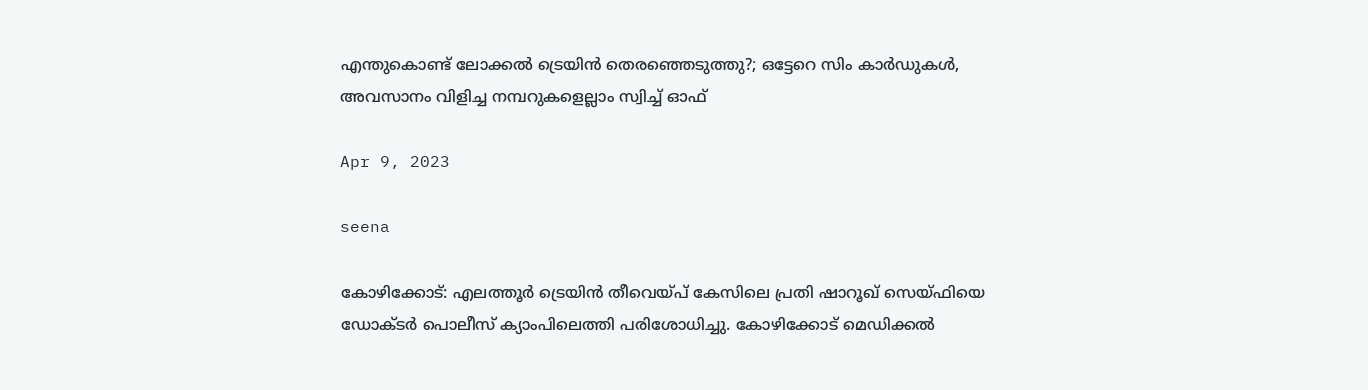എന്തുകൊണ്ട് ലോക്കല്‍ ട്രെയിന്‍ തെരഞ്ഞെടുത്തു?; ഒട്ടേറെ സിം കാര്‍ഡുകള്‍, അവസാനം വിളിച്ച നമ്പറുകളെല്ലാം സ്വിച്ച് ഓഫ്

Apr 9, 2023

seena

കോഴിക്കോട്: എലത്തൂര്‍ ട്രെയിന്‍ തീവെയ്പ് കേസിലെ പ്രതി ഷാറൂഖ് സെയ്ഫിയെ ഡോക്ടര്‍ പൊലീസ് ക്യാംപിലെത്തി പരിശോധിച്ചു. കോഴിക്കോട് മെഡിക്കല്‍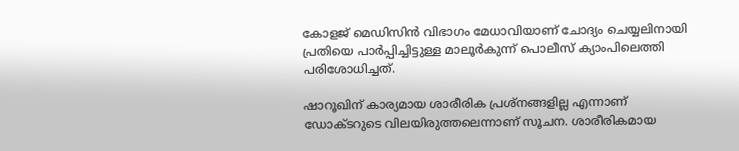കോളജ് മെഡിസിന്‍ വിഭാഗം മേധാവിയാണ് ചോദ്യം ചെയ്യലിനായി പ്രതിയെ പാര്‍പ്പിച്ചിട്ടുള്ള മാലൂര്‍കുന്ന് പൊലീസ് ക്യാംപിലെത്തി പരിശോധിച്ചത്.

ഷാറൂഖിന് കാര്യമായ ശാരീരിക പ്രശ്‌നങ്ങളില്ല എന്നാണ് ഡോക്ടറുടെ വിലയിരുത്തലെന്നാണ് സൂചന. ശാരീരികമായ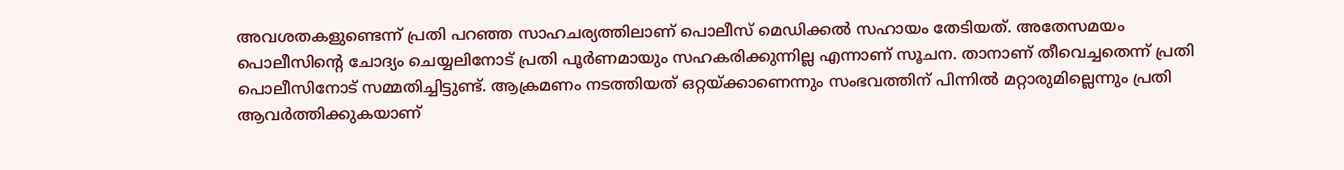അവശതകളുണ്ടെന്ന് പ്രതി പറഞ്ഞ സാഹചര്യത്തിലാണ് പൊലീസ് മെഡിക്കല്‍ സഹായം തേടിയത്. അതേസമയം പൊലീസിന്റെ ചോദ്യം ചെയ്യലിനോട് പ്രതി പൂര്‍ണമായും സഹകരിക്കുന്നില്ല എന്നാണ് സൂചന. താനാണ് തീവെച്ചതെന്ന് പ്രതി പൊലീസിനോട് സമ്മതിച്ചിട്ടുണ്ട്. ആക്രമണം നടത്തിയത് ഒറ്റയ്ക്കാണെന്നും സംഭവത്തിന് പിന്നില്‍ മറ്റാരുമില്ലെന്നും പ്രതി ആവര്‍ത്തിക്കുകയാണ്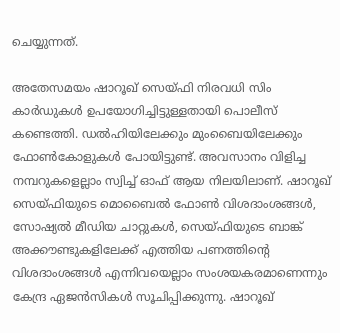ചെയ്യുന്നത്.

അതേസമയം ഷാറൂഖ് സെയ്ഫി നിരവധി സിം കാര്‍ഡുകള്‍ ഉപയോഗിച്ചിട്ടുള്ളതായി പൊലീസ് കണ്ടെത്തി. ഡല്‍ഹിയിലേക്കും മുംബൈയിലേക്കും ഫോണ്‍കോളുകള്‍ പോയിട്ടുണ്ട്. അവസാനം വിളിച്ച നമ്പറുകളെല്ലാം സ്വിച്ച് ഓഫ് ആയ നിലയിലാണ്. ഷാറൂഖ് സെയ്ഫിയുടെ മൊബൈല്‍ ഫോണ്‍ വിശദാംശങ്ങള്‍, സോഷ്യല്‍ മീഡിയ ചാറ്റുകള്‍, സെയ്ഫിയുടെ ബാങ്ക് അക്കൗണ്ടുകളിലേക്ക് എത്തിയ പണത്തിന്റെ വിശദാംശങ്ങള്‍ എന്നിവയെല്ലാം സംശയകരമാണെന്നും കേന്ദ്ര ഏജന്‍സികള്‍ സൂചിപ്പിക്കുന്നു. ഷാറൂഖ്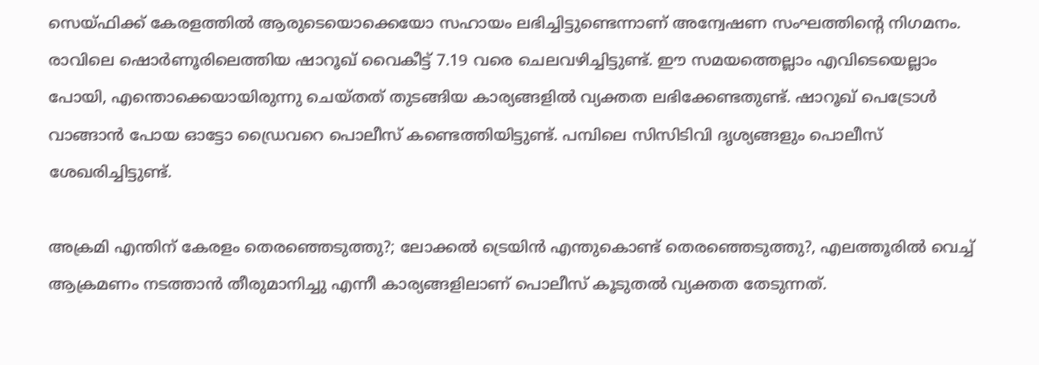സെയ്ഫിക്ക് കേരളത്തില്‍ ആരുടെയൊക്കെയോ സഹായം ലഭിച്ചിട്ടുണ്ടെന്നാണ് അന്വേഷണ സംഘത്തിന്റെ നിഗമനം. രാവിലെ ഷൊര്‍ണൂരിലെത്തിയ ഷാറൂഖ് വൈകീട്ട് 7.19 വരെ ചെലവഴിച്ചിട്ടുണ്ട്. ഈ സമയത്തെല്ലാം എവിടെയെല്ലാം പോയി, എന്തൊക്കെയായിരുന്നു ചെയ്തത് തുടങ്ങിയ കാര്യങ്ങളില്‍ വ്യക്തത ലഭിക്കേണ്ടതുണ്ട്. ഷാറൂഖ് പെട്രോള്‍ വാങ്ങാന്‍ പോയ ഓട്ടോ ഡ്രൈവറെ പൊലീസ് കണ്ടെത്തിയിട്ടുണ്ട്. പമ്പിലെ സിസിടിവി ദൃശ്യങ്ങളും പൊലീസ് ശേഖരിച്ചിട്ടുണ്ട്.

അക്രമി എന്തിന് കേരളം തെരഞ്ഞെടുത്തു?; ലോക്കല്‍ ട്രെയിന്‍ എന്തുകൊണ്ട് തെരഞ്ഞെടുത്തു?, എലത്തൂരില്‍ വെച്ച് ആക്രമണം നടത്താന്‍ തീരുമാനിച്ചു എന്നീ കാര്യങ്ങളിലാണ് പൊലീസ് കൂടുതല്‍ വ്യക്തത തേടുന്നത്.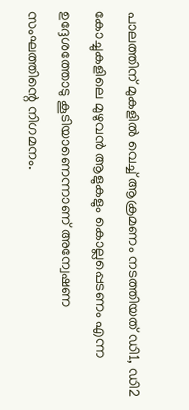പാലത്തിന് മുകളില്‍ വെച്ച് ആക്രമണം നടത്തിയത് ഡി1, ഡി2 കോച്ചുകളിലെ മുഴുവന്‍ ആളുകളും കൊല്ലപ്പെടണം എന്ന ഉദ്ദേശത്തോടു കൂടിയാണെന്നാണ് അന്വേഷണ സംഘത്തിന്റെ നിഗമനം.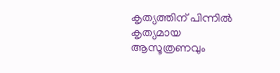കൃത്യത്തിന് പിന്നില്‍ കൃത്യമായ ആസൂത്രണവും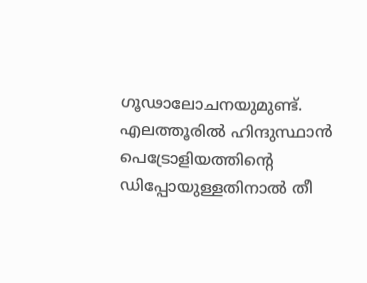ഗൂഢാലോചനയുമുണ്ട്. എലത്തൂരില്‍ ഹിന്ദുസ്ഥാന്‍ പെട്രോളിയത്തിന്റെ ഡിപ്പോയുള്ളതിനാല്‍ തീ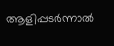ആളിപ്പടര്‍ന്നാല്‍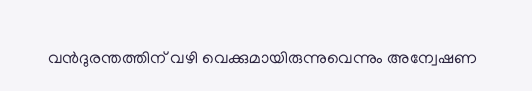വന്‍ദുരന്തത്തിന് വഴി വെക്കുമായിരുന്നുവെന്നും അന്വേഷണ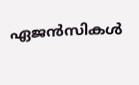ഏജന്‍സികള്‍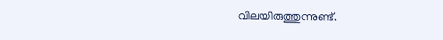വിലയിരുത്തുന്നുണ്ട്.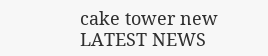cake tower new
LATEST NEWS